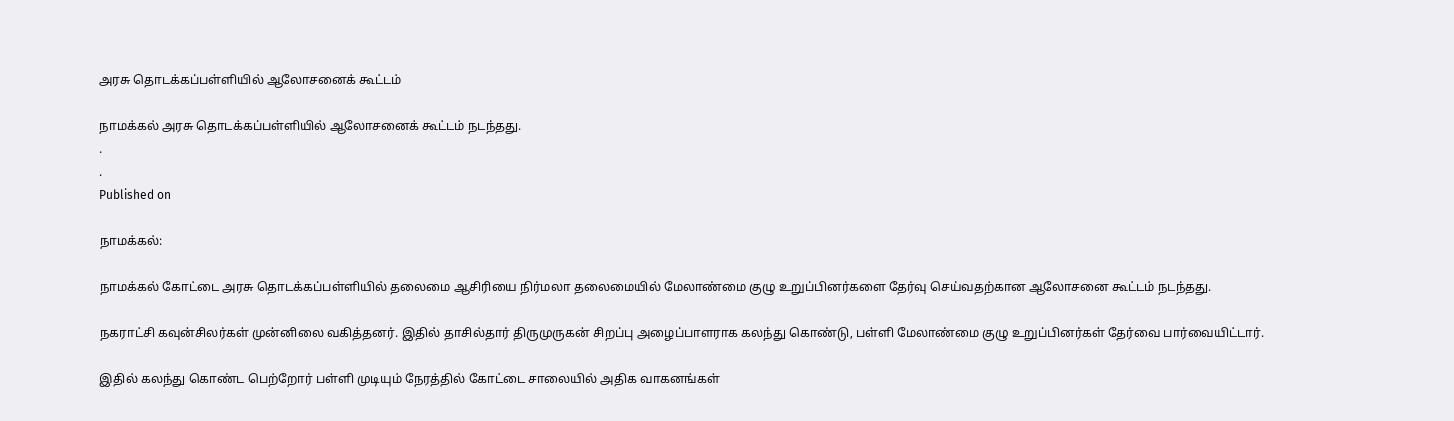அரசு தொடக்கப்பள்ளியில் ஆலோசனைக் கூட்டம்

நாமக்கல் அரசு தொடக்கப்பள்ளியில் ஆலோசனைக் கூட்டம் நடந்தது.
.
.
Published on

நாமக்கல்:

நாமக்கல் கோட்டை அரசு தொடக்கப்பள்ளியில் தலைமை ஆசிரியை நிர்மலா தலைமையில் மேலாண்மை குழு உறுப்பினர்களை தேர்வு செய்வதற்கான ஆலோசனை கூட்டம் நடந்தது.

நகராட்சி கவுன்சிலர்கள் முன்னிலை வகித்தனர். இதில் தாசில்தார் திருமுருகன் சிறப்பு அழைப்பாளராக கலந்து கொண்டு, பள்ளி மேலாண்மை குழு உறுப்பினர்கள் தேர்வை பார்வையிட்டார்.

இதில் கலந்து கொண்ட பெற்றோர் பள்ளி முடியும் நேரத்தில் கோட்டை சாலையில் அதிக வாகனங்கள்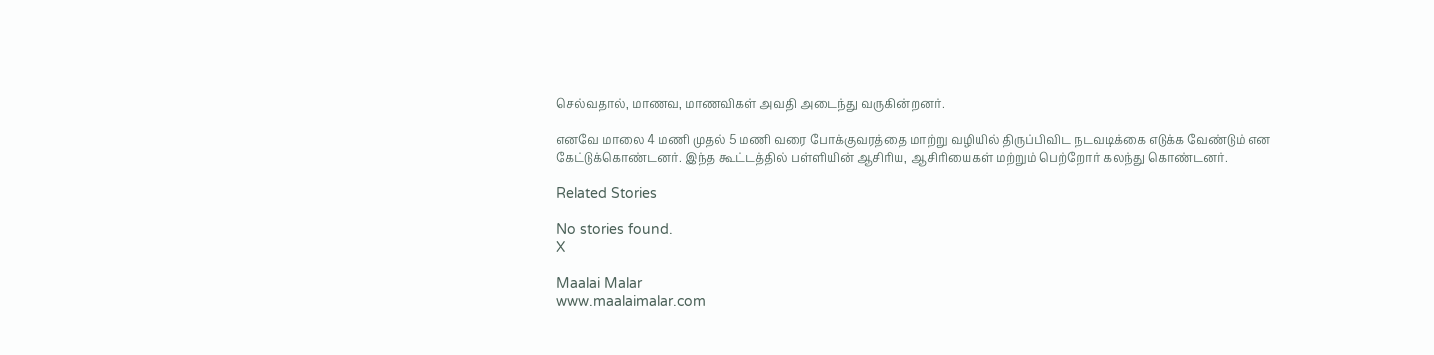செல்வதால், மாணவ, மாணவிகள் அவதி அடைந்து வருகின்றனர்.

எனவே மாலை 4 மணி முதல் 5 மணி வரை போக்குவரத்தை மாற்று வழியில் திருப்பிவிட நடவடிக்கை எடுக்க வேண்டும் என கேட்டுக்கொண்டனர். இந்த கூட்டத்தில் பள்ளியின் ஆசிரிய, ஆசிரியைகள் மற்றும் பெற்றோர் கலந்து கொண்டனர்.

Related Stories

No stories found.
X

Maalai Malar
www.maalaimalar.com